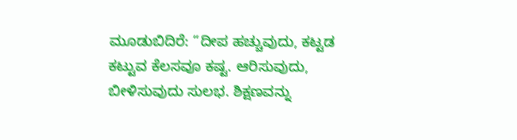ಮೂಡುಬಿದಿರೆ: “ದೀಪ ಹಚ್ಚುವುದು, ಕಟ್ಟಡ ಕಟ್ಟುವ ಕೆಲಸವೂ ಕಷ್ಟ. ಆರಿಸುವುದು, ಬೀಳಿಸುವುದು ಸುಲಭ. ಶಿಕ್ಷಣವನ್ನು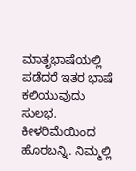ಮಾತೃಭಾಷೆಯಲ್ಲಿ ಪಡೆದರೆ ಇತರ ಭಾಷೆ ಕಲಿಯುವುದು ಸುಲಭ. ಕೀಳರಿಮೆಯಿಂದ ಹೊರಬನ್ನಿ. ನಿಮ್ಮಲ್ಲಿ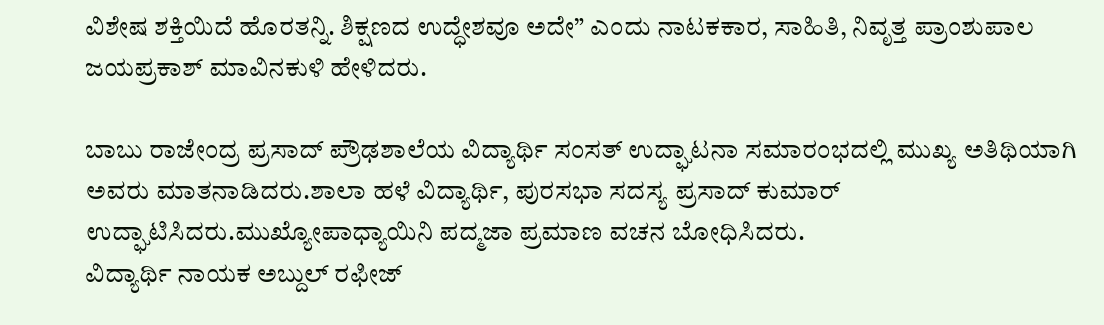ವಿಶೇಷ ಶಕ್ತಿಯಿದೆ ಹೊರತನ್ನಿ. ಶಿಕ್ಷಣದ ಉದ್ಧೇಶವೂ ಅದೇ” ಎಂದು ನಾಟಕಕಾರ, ಸಾಹಿತಿ, ನಿವೃತ್ತ ಪ್ರಾಂಶುಪಾಲ ಜಯಪ್ರಕಾಶ್ ಮಾವಿನಕುಳಿ ಹೇಳಿದರು.

ಬಾಬು ರಾಜೇಂದ್ರ ಪ್ರಸಾದ್ ಪ್ರೌಢಶಾಲೆಯ ವಿದ್ಯಾರ್ಥಿ ಸಂಸತ್ ಉದ್ಘಾಟನಾ ಸಮಾರಂಭದಲ್ಲಿ ಮುಖ್ಯ ಅತಿಥಿಯಾಗಿ ಅವರು ಮಾತನಾಡಿದರು.ಶಾಲಾ ಹಳೆ ವಿದ್ಯಾರ್ಥಿ, ಪುರಸಭಾ ಸದಸ್ಯ ಪ್ರಸಾದ್ ಕುಮಾರ್ ಉದ್ಘಾಟಿಸಿದರು.ಮುಖ್ಯೋಪಾಧ್ಯಾಯಿನಿ ಪದ್ಮಜಾ ಪ್ರಮಾಣ ವಚನ ಬೋಧಿಸಿದರು.
ವಿದ್ಯಾರ್ಥಿ ನಾಯಕ ಅಬ್ದುಲ್ ರಫೀಜ್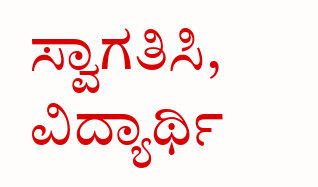ಸ್ವಾಗತಿಸಿ, ವಿದ್ಯಾರ್ಥಿ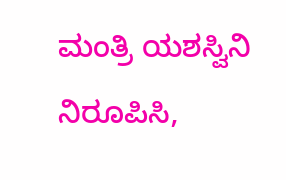ಮಂತ್ರಿ ಯಶಸ್ವಿನಿ ನಿರೂಪಿಸಿ,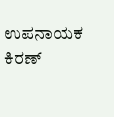ಉಪನಾಯಕ ಕಿರಣ್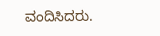ವಂದಿಸಿದರು.